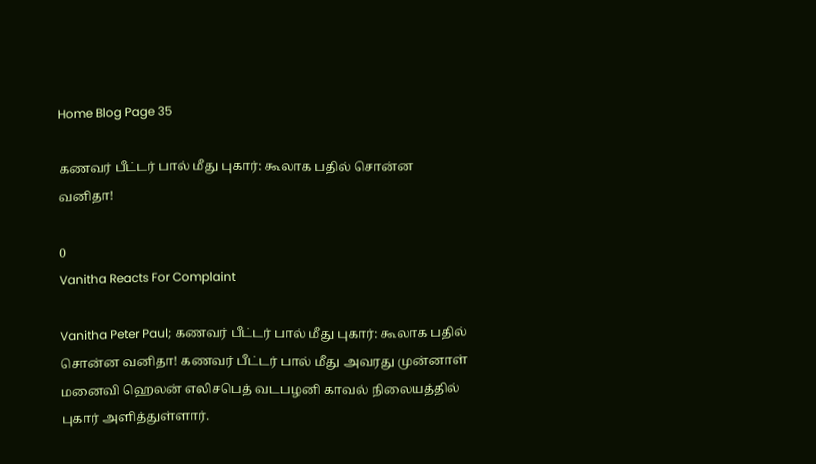Home Blog Page 35

கணவர் பீட்டர் பால் மீது புகார்: கூலாக பதில் சொன்ன வனிதா!

0
Vanitha Reacts For Complaint

Vanitha Peter Paul; கணவர் பீட்டர் பால் மீது புகார்: கூலாக பதில் சொன்ன வனிதா! கணவர் பீட்டர் பால் மீது அவரது முன்னாள் மனைவி ஹெலன் எலிசபெத் வடபழனி காவல் நிலையத்தில் புகார் அளித்துள்ளார்.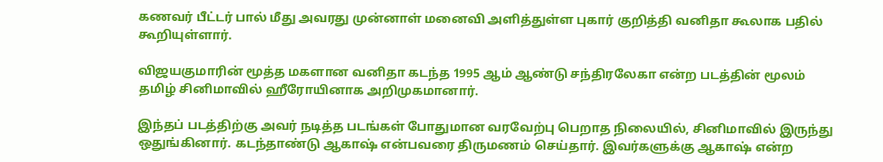கணவர் பீட்டர் பால் மீது அவரது முன்னாள் மனைவி அளித்துள்ள புகார் குறித்தி வனிதா கூலாக பதில் கூறியுள்ளார்.

விஜயகுமாரின் மூத்த மகளான வனிதா கடந்த 1995 ஆம் ஆண்டு சந்திரலேகா என்ற படத்தின் மூலம் தமிழ் சினிமாவில் ஹீரோயினாக அறிமுகமானார்.

இந்தப் படத்திற்கு அவர் நடித்த படங்கள் போதுமான வரவேற்பு பெறாத நிலையில், சினிமாவில் இருந்து ஒதுங்கினார். கடந்தாண்டு ஆகாஷ் என்பவரை திருமணம் செய்தார். இவர்களுக்கு ஆகாஷ் என்ற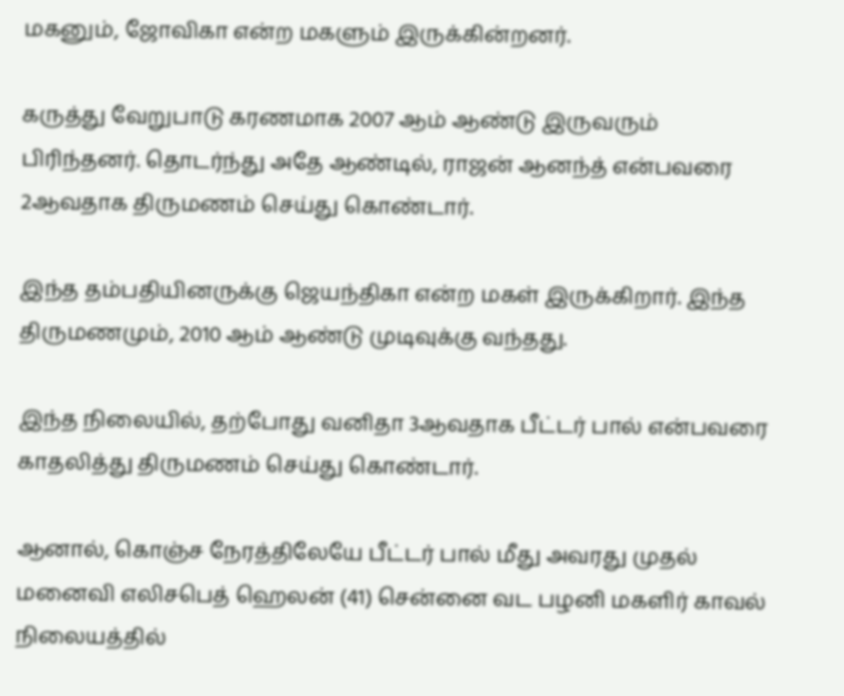மகனும், ஜோவிகா என்ற மகளும் இருக்கின்றனர்.

கருத்து வேறுபாடு கரணமாக 2007 ஆம் ஆண்டு இருவரும் பிரிந்தனர். தொடர்ந்து அதே ஆண்டில், ராஜன் ஆனந்த் என்பவரை 2ஆவதாக திருமணம் செய்து கொண்டார்.

இந்த தம்பதியினருக்கு ஜெயந்திகா என்ற மகள் இருக்கிறார். இந்த திருமணமும், 2010 ஆம் ஆண்டு முடிவுக்கு வந்தது.

இந்த நிலையில், தற்போது வனிதா 3ஆவதாக பீட்டர் பால் என்பவரை காதலித்து திருமணம் செய்து கொண்டார்.

ஆனால், கொஞ்ச நேரத்திலேயே பீட்டர் பால் மீது அவரது முதல் மனைவி எலிசபெத் ஹெலன் (41) சென்னை வட பழனி மகளிர் காவல் நிலையத்தில்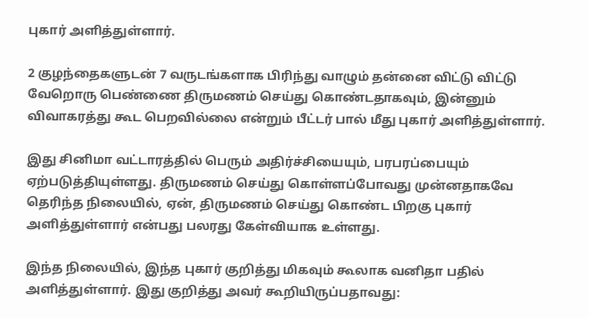புகார் அளித்துள்ளார்.

2 குழந்தைகளுடன் 7 வருடங்களாக பிரிந்து வாழும் தன்னை விட்டு விட்டு வேறொரு பெண்ணை திருமணம் செய்து கொண்டதாகவும், இன்னும் விவாகரத்து கூட பெறவில்லை என்றும் பீட்டர் பால் மீது புகார் அளித்துள்ளார்.

இது சினிமா வட்டாரத்தில் பெரும் அதிர்ச்சியையும், பரபரப்பையும் ஏற்படுத்தியுள்ளது. திருமணம் செய்து கொள்ளப்போவது முன்னதாகவே தெரிந்த நிலையில், ஏன், திருமணம் செய்து கொண்ட பிறகு புகார் அளித்துள்ளார் என்பது பலரது கேள்வியாக உள்ளது.

இந்த நிலையில், இந்த புகார் குறித்து மிகவும் கூலாக வனிதா பதில் அளித்துள்ளார். இது குறித்து அவர் கூறியிருப்பதாவது: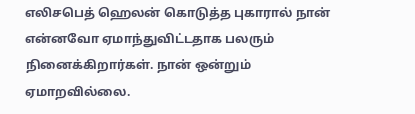எலிசபெத் ஹெலன் கொடுத்த புகாரால் நான் என்னவோ ஏமாந்துவிட்டதாக பலரும் நினைக்கிறார்கள். நான் ஒன்றும் ஏமாறவில்லை.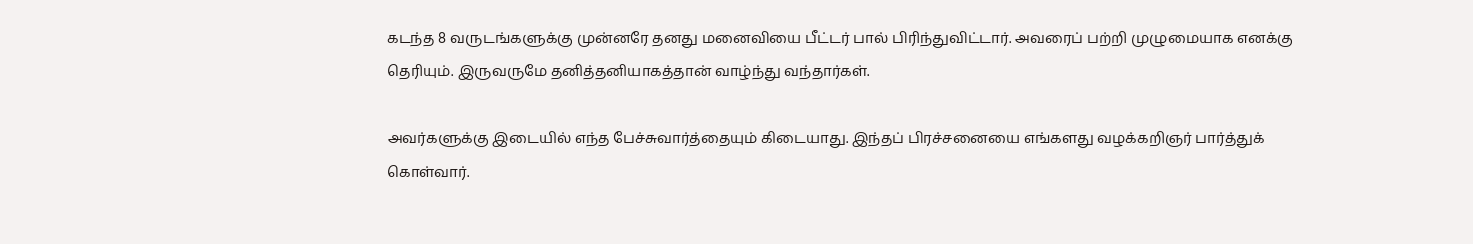கடந்த 8 வருடங்களுக்கு முன்னரே தனது மனைவியை பீட்டர் பால் பிரிந்துவிட்டார். அவரைப் பற்றி முழுமையாக எனக்கு தெரியும். இருவருமே தனித்தனியாகத்தான் வாழ்ந்து வந்தார்கள்.

அவர்களுக்கு இடையில் எந்த பேச்சுவார்த்தையும் கிடையாது. இந்தப் பிரச்சனையை எங்களது வழக்கறிஞர் பார்த்துக் கொள்வார்.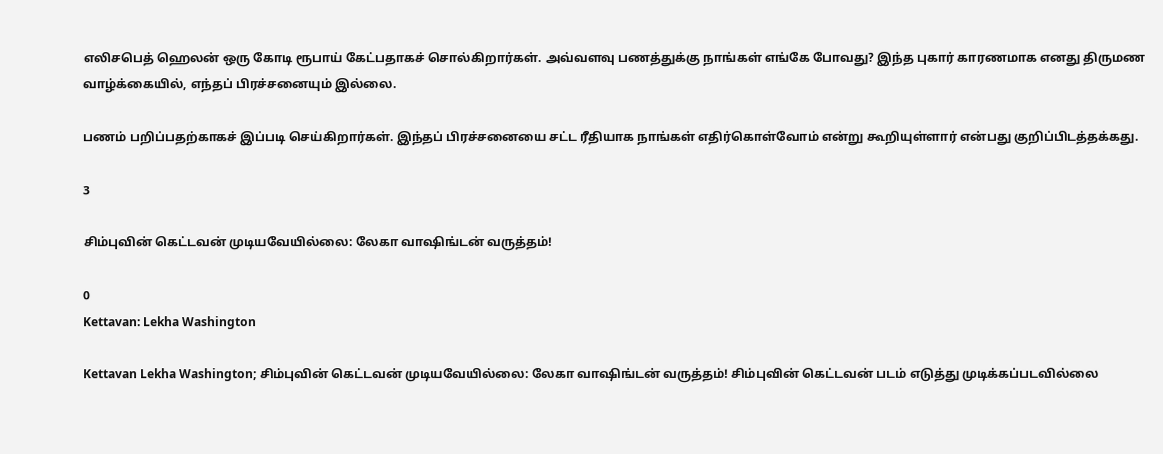எலிசபெத் ஹெலன் ஒரு கோடி ரூபாய் கேட்பதாகச் சொல்கிறார்கள். அவ்வளவு பணத்துக்கு நாங்கள் எங்கே போவது? இந்த புகார் காரணமாக எனது திருமண வாழ்க்கையில், எந்தப் பிரச்சனையும் இல்லை.

பணம் பறிப்பதற்காகச் இப்படி செய்கிறார்கள். இந்தப் பிரச்சனையை சட்ட ரீதியாக நாங்கள் எதிர்கொள்வோம் என்று கூறியுள்ளார் என்பது குறிப்பிடத்தக்கது.

3

சிம்புவின் கெட்டவன் முடியவேயில்லை: லேகா வாஷிங்டன் வருத்தம்!

0
Kettavan: Lekha Washington

Kettavan Lekha Washington; சிம்புவின் கெட்டவன் முடியவேயில்லை: லேகா வாஷிங்டன் வருத்தம்! சிம்புவின் கெட்டவன் படம் எடுத்து முடிக்கப்படவில்லை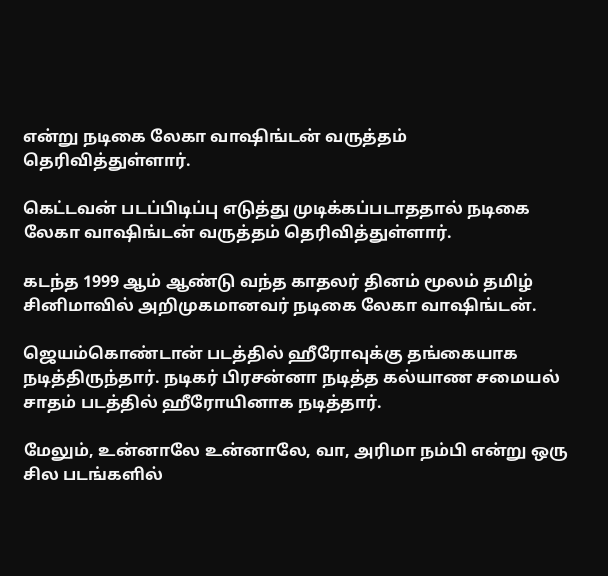என்று நடிகை லேகா வாஷிங்டன் வருத்தம் தெரிவித்துள்ளார்.

கெட்டவன் படப்பிடிப்பு எடுத்து முடிக்கப்படாததால் நடிகை லேகா வாஷிங்டன் வருத்தம் தெரிவித்துள்ளார்.

கடந்த 1999 ஆம் ஆண்டு வந்த காதலர் தினம் மூலம் தமிழ் சினிமாவில் அறிமுகமானவர் நடிகை லேகா வாஷிங்டன்.

ஜெயம்கொண்டான் படத்தில் ஹீரோவுக்கு தங்கையாக நடித்திருந்தார். நடிகர் பிரசன்னா நடித்த கல்யாண சமையல் சாதம் படத்தில் ஹீரோயினாக நடித்தார்.

மேலும், உன்னாலே உன்னாலே, வா, அரிமா நம்பி என்று ஒரு சில படங்களில்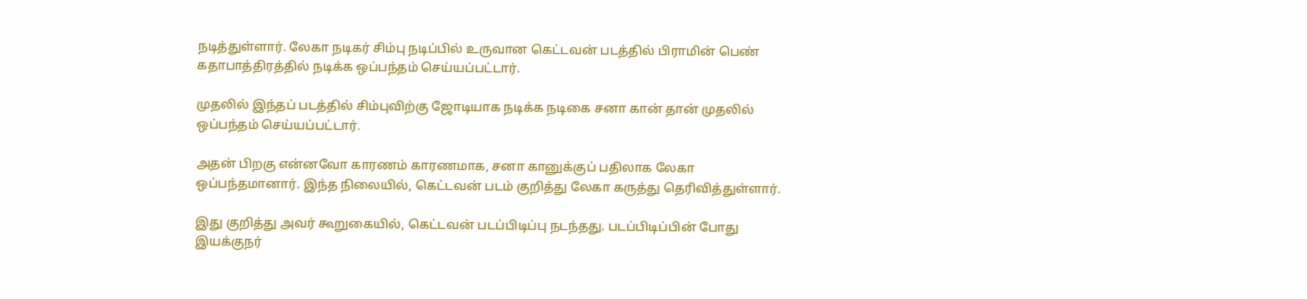நடித்துள்ளார். லேகா நடிகர் சிம்பு நடிப்பில் உருவான கெட்டவன் படத்தில் பிராமின் பெண் கதாபாத்திரத்தில் நடிக்க ஒப்பந்தம் செய்யப்பட்டார்.

முதலில் இந்தப் படத்தில் சிம்புவிற்கு ஜோடியாக நடிக்க நடிகை சனா கான் தான் முதலில் ஒப்பந்தம் செய்யப்பட்டார்.

அதன் பிறகு என்னவோ காரணம் காரணமாக, சனா கானுக்குப் பதிலாக லேகா ஒப்பந்தமானார். இந்த நிலையில், கெட்டவன் படம் குறித்து லேகா கருத்து தெரிவித்துள்ளார்.

இது குறித்து அவர் கூறுகையில், கெட்டவன் படப்பிடிப்பு நடந்தது. படப்பிடிப்பின் போது இயக்குநர்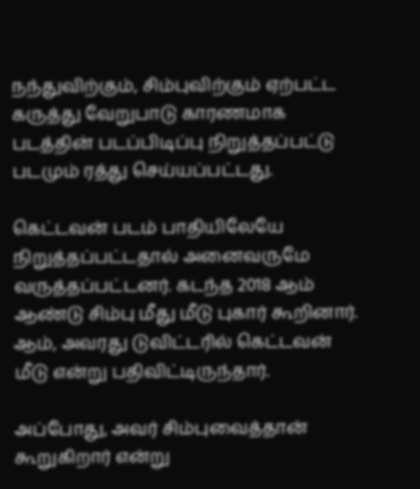நந்துவிற்கும், சிம்புவிற்கும் ஏற்பட்ட கருத்து வேறுபாடு காரணமாக படத்தின் படப்பிடிப்பு நிறுத்தப்பட்டு படமும் ரத்து செய்யப்பட்டது.

கெட்டவன் படம் பாதியிலேயே நிறுத்தப்பட்டதால் அனைவருமே வருத்தப்பட்டனர். கடந்த 2018 ஆம் ஆண்டு சிம்பு மீது மீடு புகார் கூறினார். ஆம், அவரது டுவிட்டரில் கெட்டவன் மீடு என்று பதிவிட்டிருந்தார்.

அப்போது, அவர் சிம்புவைத்தான் கூறுகிறார் என்று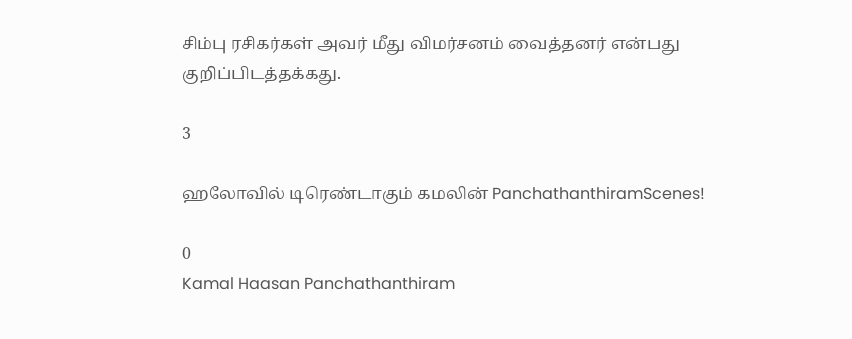சிம்பு ரசிகர்கள் அவர் மீது விமர்சனம் வைத்தனர் என்பது குறிப்பிடத்தக்கது.

3

ஹலோவில் டிரெண்டாகும் கமலின் PanchathanthiramScenes!

0
Kamal Haasan Panchathanthiram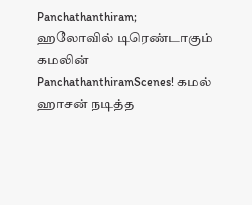Panchathanthiram; ஹலோவில் டிரெண்டாகும் கமலின் PanchathanthiramScenes! கமல் ஹாசன் நடித்த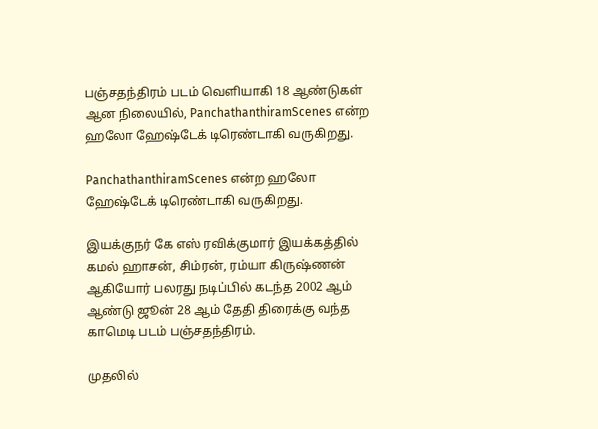பஞ்சதந்திரம் படம் வெளியாகி 18 ஆண்டுகள் ஆன நிலையில், PanchathanthiramScenes என்ற ஹலோ ஹேஷ்டேக் டிரெண்டாகி வருகிறது.

PanchathanthiramScenes என்ற ஹலோ ஹேஷ்டேக் டிரெண்டாகி வருகிறது.

இயக்குநர் கே எஸ் ரவிக்குமார் இயக்கத்தில் கமல் ஹாசன், சிம்ரன், ரம்யா கிருஷ்ணன் ஆகியோர் பலரது நடிப்பில் கடந்த 2002 ஆம் ஆண்டு ஜூன் 28 ஆம் தேதி திரைக்கு வந்த காமெடி படம் பஞ்சதந்திரம்.

முதலில்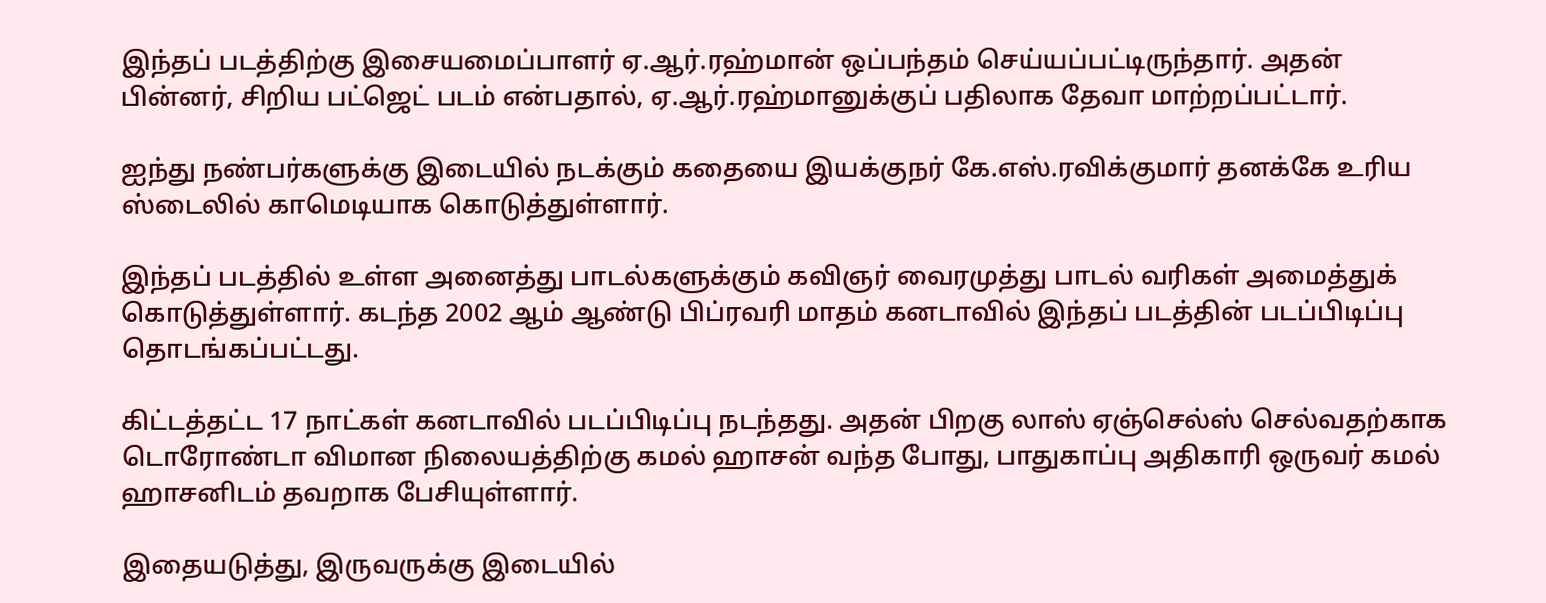இந்தப் படத்திற்கு இசையமைப்பாளர் ஏ.ஆர்.ரஹ்மான் ஒப்பந்தம் செய்யப்பட்டிருந்தார். அதன் பின்னர், சிறிய பட்ஜெட் படம் என்பதால், ஏ.ஆர்.ரஹ்மானுக்குப் பதிலாக தேவா மாற்றப்பட்டார்.

ஐந்து நண்பர்களுக்கு இடையில் நடக்கும் கதையை இயக்குநர் கே.எஸ்.ரவிக்குமார் தனக்கே உரிய ஸ்டைலில் காமெடியாக கொடுத்துள்ளார்.

இந்தப் படத்தில் உள்ள அனைத்து பாடல்களுக்கும் கவிஞர் வைரமுத்து பாடல் வரிகள் அமைத்துக் கொடுத்துள்ளார். கடந்த 2002 ஆம் ஆண்டு பிப்ரவரி மாதம் கனடாவில் இந்தப் படத்தின் படப்பிடிப்பு தொடங்கப்பட்டது.

கிட்டத்தட்ட 17 நாட்கள் கனடாவில் படப்பிடிப்பு நடந்தது. அதன் பிறகு லாஸ் ஏஞ்செல்ஸ் செல்வதற்காக டொரோண்டா விமான நிலையத்திற்கு கமல் ஹாசன் வந்த போது, பாதுகாப்பு அதிகாரி ஒருவர் கமல் ஹாசனிடம் தவறாக பேசியுள்ளார்.

இதையடுத்து, இருவருக்கு இடையில்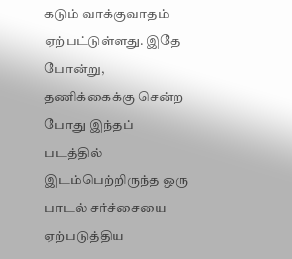கடும் வாக்குவாதம் ஏற்பட்டுள்ளது. இதே போன்று, தணிக்கைக்கு சென்ற போது இந்தப் படத்தில் இடம்பெற்றிருந்த ஒரு பாடல் சர்ச்சையை ஏற்படுத்திய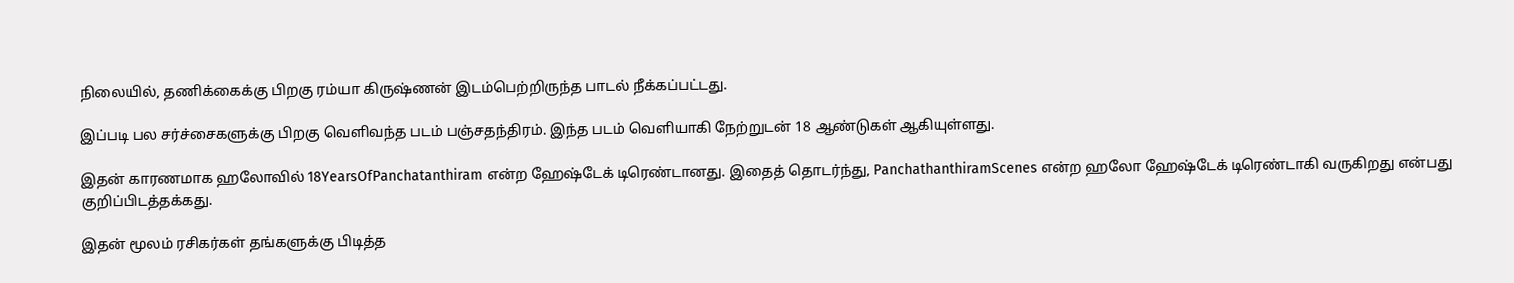நிலையில், தணிக்கைக்கு பிறகு ரம்யா கிருஷ்ணன் இடம்பெற்றிருந்த பாடல் நீக்கப்பட்டது.

இப்படி பல சர்ச்சைகளுக்கு பிறகு வெளிவந்த படம் பஞ்சதந்திரம். இந்த படம் வெளியாகி நேற்றுடன் 18 ஆண்டுகள் ஆகியுள்ளது.

இதன் காரணமாக ஹலோவில் 18YearsOfPanchatanthiram என்ற ஹேஷ்டேக் டிரெண்டானது. இதைத் தொடர்ந்து, PanchathanthiramScenes என்ற ஹலோ ஹேஷ்டேக் டிரெண்டாகி வருகிறது என்பது குறிப்பிடத்தக்கது.

இதன் மூலம் ரசிகர்கள் தங்களுக்கு பிடித்த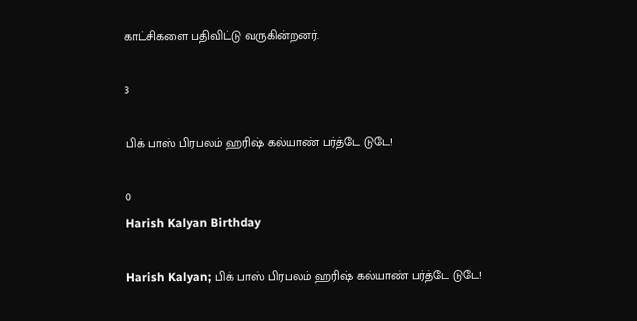காட்சிகளை பதிவிட்டு வருகின்றனர்.

3

பிக் பாஸ் பிரபலம் ஹரிஷ் கல்யாண் பர்த்டே டுடே!

0
Harish Kalyan Birthday

Harish Kalyan; பிக் பாஸ் பிரபலம் ஹரிஷ் கல்யாண் பர்த்டே டுடே!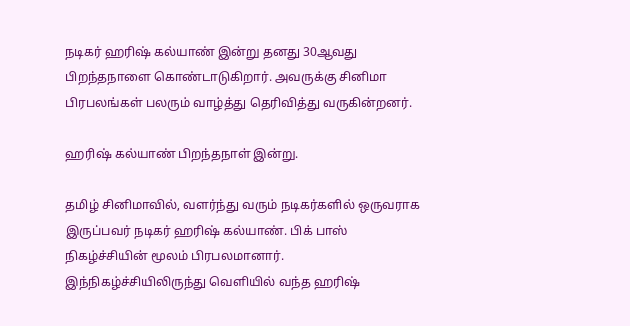நடிகர் ஹரிஷ் கல்யாண் இன்று தனது 30ஆவது பிறந்தநாளை கொண்டாடுகிறார். அவருக்கு சினிமா பிரபலங்கள் பலரும் வாழ்த்து தெரிவித்து வருகின்றனர்.

ஹரிஷ் கல்யாண் பிறந்தநாள் இன்று.

தமிழ் சினிமாவில், வளர்ந்து வரும் நடிகர்களில் ஒருவராக இருப்பவர் நடிகர் ஹரிஷ் கல்யாண். பிக் பாஸ் நிகழ்ச்சியின் மூலம் பிரபலமானார். இந்நிகழ்ச்சியிலிருந்து வெளியில் வந்த ஹரிஷ்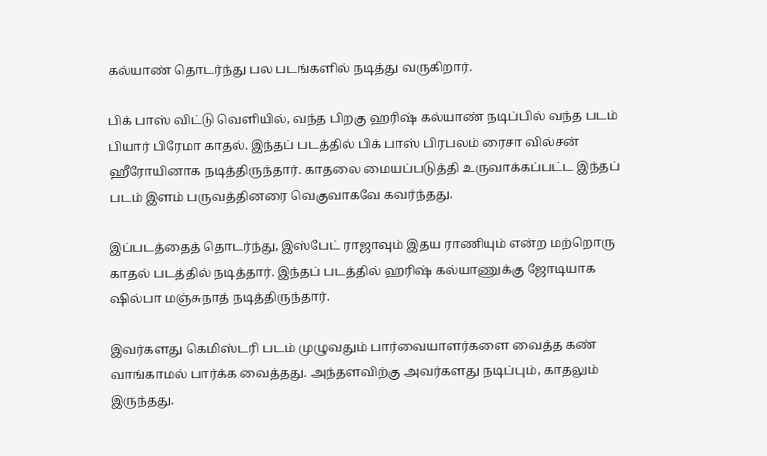கல்யாண் தொடர்ந்து பல படங்களில் நடித்து வருகிறார்.

பிக் பாஸ் விட்டு வெளியில், வந்த பிறகு ஹரிஷ் கல்யாண் நடிப்பில் வந்த படம் பியார் பிரேமா காதல். இந்தப் படத்தில் பிக் பாஸ் பிரபலம் ரைசா வில்சன் ஹீரோயினாக நடித்திருந்தார். காதலை மையப்படுத்தி உருவாக்கப்பட்ட இந்தப் படம் இளம் பருவத்தினரை வெகுவாகவே கவர்ந்தது.

இப்படத்தைத் தொடர்ந்து, இஸ்பேட் ராஜாவும் இதய ராணியும் என்ற மற்றொரு காதல் படத்தில் நடித்தார். இந்தப் படத்தில் ஹரிஷ் கல்யாணுக்கு ஜோடியாக ஷில்பா மஞ்சுநாத் நடித்திருந்தார்.

இவர்களது கெமிஸ்டரி படம் முழுவதும் பார்வையாளர்களை வைத்த கண் வாங்காமல் பார்க்க வைத்தது. அந்தளவிற்கு அவர்களது நடிப்பும், காதலும் இருந்தது.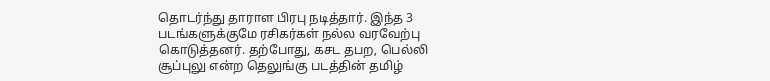தொடர்ந்து தாராள பிரபு நடித்தார். இந்த 3 படங்களுக்குமே ரசிகர்கள் நல்ல வரவேற்பு கொடுத்தனர். தற்போது, கசட தபற, பெல்லி சூப்புலு என்ற தெலுங்கு படத்தின் தமிழ்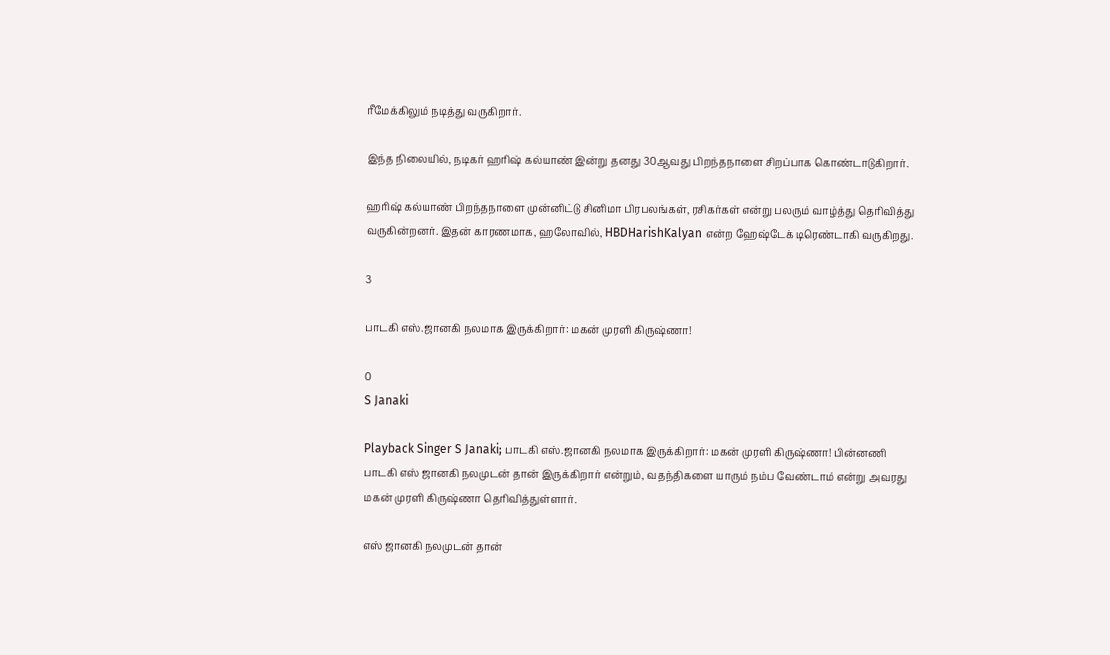ரீமேக்கிலும் நடித்து வருகிறார்.

இந்த நிலையில், நடிகர் ஹரிஷ் கல்யாண் இன்று தனது 30ஆவது பிறந்தநாளை சிறப்பாக கொண்டாடுகிறார்.

ஹரிஷ் கல்யாண் பிறந்தநாளை முன்னிட்டு சினிமா பிரபலங்கள், ரசிகர்கள் என்று பலரும் வாழ்த்து தெரிவித்து வருகின்றனர். இதன் காரணமாக, ஹலோவில், HBDHarishKalyan என்ற ஹேஷ்டேக் டிரெண்டாகி வருகிறது.

3

பாடகி எஸ்.ஜானகி நலமாக இருக்கிறார்: மகன் முரளி கிருஷ்ணா!

0
S Janaki

Playback Singer S Janaki; பாடகி எஸ்.ஜானகி நலமாக இருக்கிறார்: மகன் முரளி கிருஷ்ணா! பின்னணி பாடகி எஸ் ஜானகி நலமுடன் தான் இருக்கிறார் என்றும், வதந்திகளை யாரும் நம்ப வேண்டாம் என்று அவரது மகன் முரளி கிருஷ்ணா தெரிவித்துள்ளார்.

எஸ் ஜானகி நலமுடன் தான்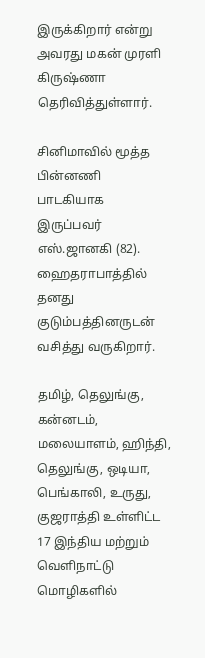இருக்கிறார் என்று அவரது மகன் முரளி கிருஷ்ணா தெரிவித்துள்ளார்.

சினிமாவில் மூத்த பின்னணி பாடகியாக இருப்பவர் எஸ்.ஜானகி (82). ஹைதராபாத்தில் தனது குடும்பத்தினருடன் வசித்து வருகிறார்.

தமிழ், தெலுங்கு, கன்னடம், மலையாளம், ஹிந்தி, தெலுங்கு, ஒடியா, பெங்காலி, உருது, குஜராத்தி உள்ளிட்ட 17 இந்திய மற்றும் வெளிநாட்டு மொழிகளில்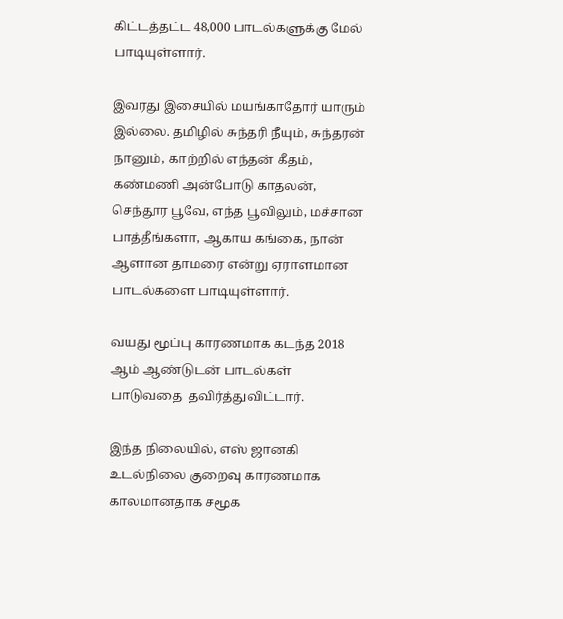கிட்டத்தட்ட 48,000 பாடல்களுக்கு மேல் பாடியுள்ளார்.

இவரது இசையில் மயங்காதோர் யாரும் இல்லை. தமிழில் சுந்தரி நீயும், சுந்தரன் நானும், காற்றில் எந்தன் கீதம், கண்மணி அன்போடு காதலன், செந்தூர பூவே, எந்த பூவிலும், மச்சான பாத்தீங்களா, ஆகாய கங்கை, நான் ஆளான தாமரை என்று ஏராளமான பாடல்களை பாடியுள்ளார்.

வயது மூப்பு காரணமாக கடந்த 2018 ஆம் ஆண்டுடன் பாடல்கள் பாடுவதை  தவிர்த்துவிட்டார்.

இந்த நிலையில், எஸ் ஜானகி உடல்நிலை குறைவு காரணமாக காலமானதாக சமூக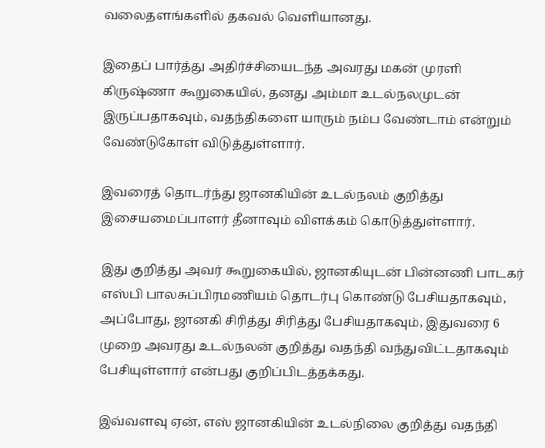வலைதளங்களில் தகவல் வெளியானது.

இதைப் பார்த்து அதிர்ச்சியைடந்த அவரது மகன் முரளி கிருஷ்ணா கூறுகையில், தனது அம்மா உடல்நலமுடன் இருப்பதாகவும், வதந்திகளை யாரும் நம்ப வேண்டாம் என்றும் வேண்டுகோள் விடுத்துள்ளார்.

இவரைத் தொடர்ந்து ஜானகியின் உடல்நலம் குறித்து இசையமைப்பாளர் தீனாவும் விளக்கம் கொடுத்துள்ளார்.

இது குறித்து அவர் கூறுகையில், ஜானகியுடன் பின்னணி பாடகர் எஸ்பி பாலசுப்பிரமணியம் தொடர்பு கொண்டு பேசியதாகவும், அப்போது, ஜானகி சிரித்து சிரித்து பேசியதாகவும், இதுவரை 6 முறை அவரது உடல்நலன் குறித்து வதந்தி வந்துவிட்டதாகவும் பேசியுள்ளார் என்பது குறிப்பிடத்தக்கது.

இவ்வளவு ஏன், எஸ் ஜானகியின் உடல்நிலை குறித்து வதந்தி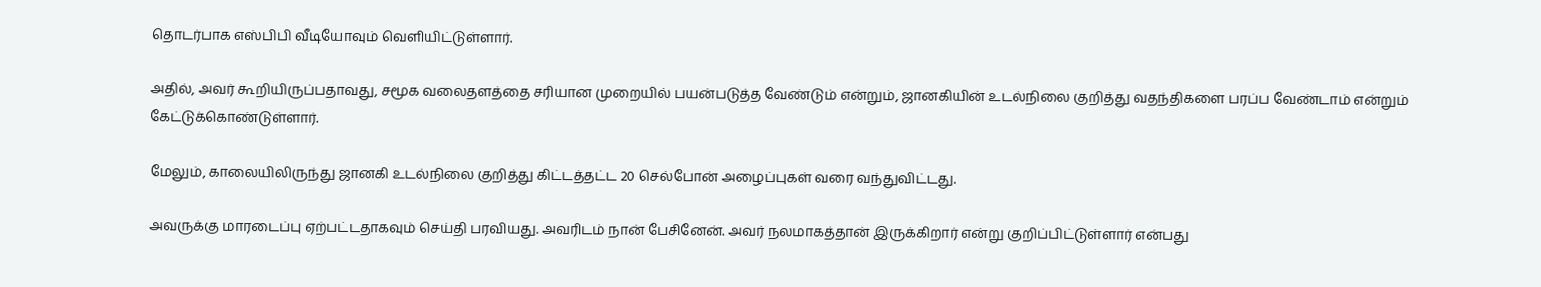தொடர்பாக எஸ்பிபி வீடியோவும் வெளியிட்டுள்ளார்.

அதில், அவர் கூறியிருப்பதாவது, சமூக வலைதளத்தை சரியான முறையில் பயன்படுத்த வேண்டும் என்றும், ஜானகியின் உடல்நிலை குறித்து வதந்திகளை பரப்ப வேண்டாம் என்றும் கேட்டுக்கொண்டுள்ளார்.

மேலும், காலையிலிருந்து ஜானகி உடல்நிலை குறித்து கிட்டத்தட்ட 20 செல்போன் அழைப்புகள் வரை வந்துவிட்டது.

அவருக்கு மாரடைப்பு ஏற்பட்டதாகவும் செய்தி பரவியது. அவரிடம் நான் பேசினேன். அவர் நலமாகத்தான் இருக்கிறார் என்று குறிப்பிட்டுள்ளார் என்பது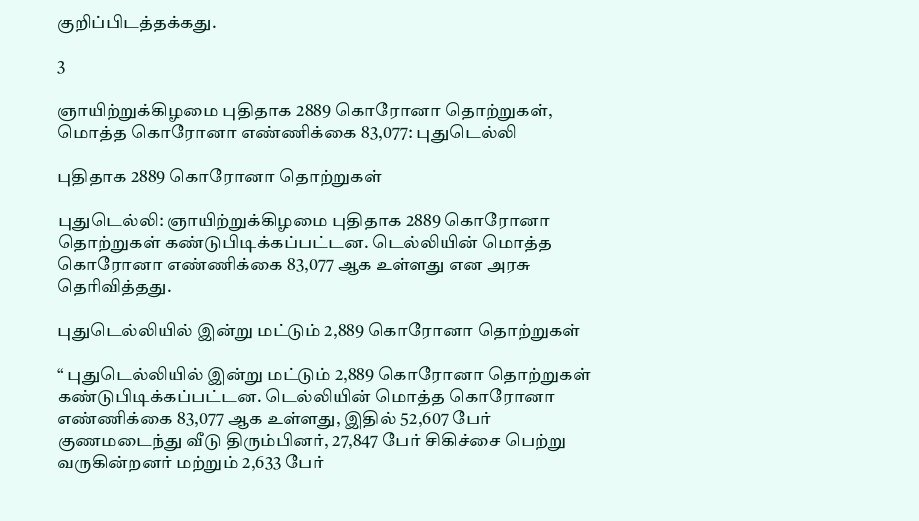குறிப்பிடத்தக்கது.

3

ஞாயிற்றுக்கிழமை புதிதாக 2889 கொரோனா தொற்றுகள், மொத்த கொரோனா எண்ணிக்கை 83,077: புதுடெல்லி

புதிதாக 2889 கொரோனா தொற்றுகள்

புதுடெல்லி: ஞாயிற்றுக்கிழமை புதிதாக 2889 கொரோனா தொற்றுகள் கண்டுபிடிக்கப்பட்டன. டெல்லியின் மொத்த கொரோனா எண்ணிக்கை 83,077 ஆக உள்ளது என அரசு தெரிவித்தது.

புதுடெல்லியில் இன்று மட்டும் 2,889 கொரோனா தொற்றுகள்

“ புதுடெல்லியில் இன்று மட்டும் 2,889 கொரோனா தொற்றுகள் கண்டுபிடிக்கப்பட்டன. டெல்லியின் மொத்த கொரோனா எண்ணிக்கை 83,077 ஆக உள்ளது, இதில் 52,607 பேர் குணமடைந்து வீடு திரும்பினர், 27,847 பேர் சிகிச்சை பெற்று வருகின்றனர் மற்றும் 2,633 பேர்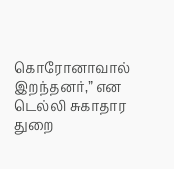கொரோனாவால் இறந்தனர்,” என டெல்லி சுகாதார துறை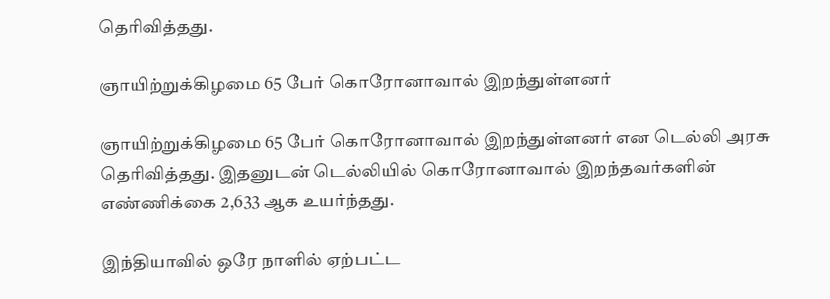தெரிவித்தது.

ஞாயிற்றுக்கிழமை 65 பேர் கொரோனாவால் இறந்துள்ளனர்

ஞாயிற்றுக்கிழமை 65 பேர் கொரோனாவால் இறந்துள்ளனர் என டெல்லி அரசு தெரிவித்தது. இதனுடன் டெல்லியில் கொரோனாவால் இறந்தவர்களின் எண்ணிக்கை 2,633 ஆக உயர்ந்தது.

இந்தியாவில் ஒரே நாளில் ஏற்பட்ட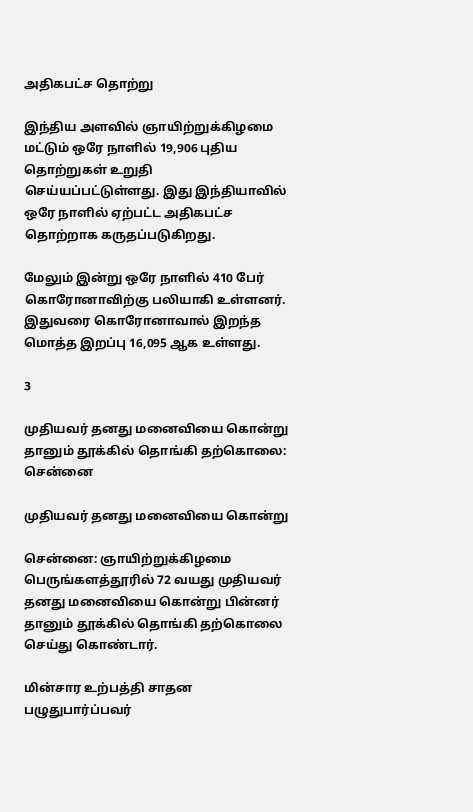அதிகபட்ச தொற்று

இந்திய அளவில் ஞாயிற்றுக்கிழமை மட்டும் ஒரே நாளில் 19,906 புதிய தொற்றுகள் உறுதி செய்யப்பட்டுள்ளது. இது இந்தியாவில் ஒரே நாளில் ஏற்பட்ட அதிகபட்ச தொற்றாக கருதப்படுகிறது.

மேலும் இன்று ஒரே நாளில் 410 பேர் கொரோனாவிற்கு பலியாகி உள்ளனர். இதுவரை கொரோனாவால் இறந்த மொத்த இறப்பு 16,095 ஆக உள்ளது.

3

முதியவர் தனது மனைவியை கொன்று தானும் தூக்கில் தொங்கி தற்கொலை: சென்னை

முதியவர் தனது மனைவியை கொன்று

சென்னை: ஞாயிற்றுக்கிழமை பெருங்களத்தூரில் 72 வயது முதியவர் தனது மனைவியை கொன்று பின்னர் தானும் தூக்கில் தொங்கி தற்கொலை செய்து கொண்டார்.

மின்சார உற்பத்தி சாதன பழுதுபார்ப்பவர்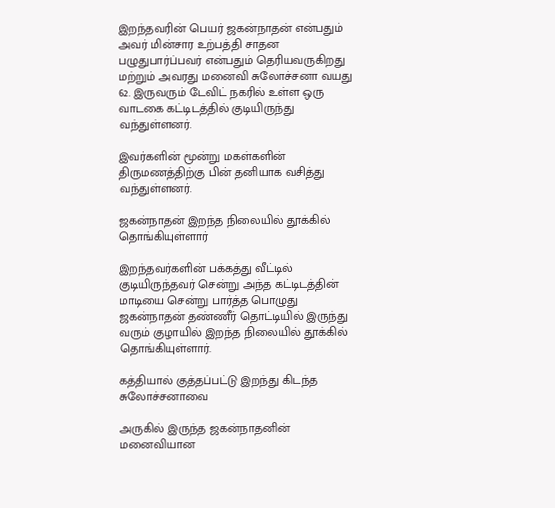இறந்தவரின் பெயர் ஜகன்நாதன் என்பதும் அவர் மின்சார உற்பத்தி சாதன பழுதுபார்ப்பவர் என்பதும் தெரியவருகிறது மற்றும் அவரது மனைவி சுலோச்சனா வயது 62. இருவரும் டேவிட் நகரில் உள்ள ஒரு வாடகை கட்டிடத்தில் குடியிருந்து வந்துள்ளனர்.

இவர்களின் மூன்று மகள்களின் திருமணத்திற்கு பின் தனியாக வசித்து வந்துள்ளனர்.

ஜகன்நாதன் இறந்த நிலையில் தூக்கில் தொங்கியுள்ளார்

இறந்தவர்களின் பக்கத்து வீட்டில் குடியிருந்தவர் சென்று அந்த கட்டிடத்தின் மாடியை சென்று பார்த்த பொழுது ஜகன்நாதன் தண்ணீர் தொட்டியில் இருந்து வரும் குழாயில் இறந்த நிலையில் தூக்கில் தொங்கியுள்ளார்.

கத்தியால் குத்தப்பட்டு இறந்து கிடந்த சுலோச்சனாவை

அருகில் இருந்த ஜகன்நாதனின் மனைவியான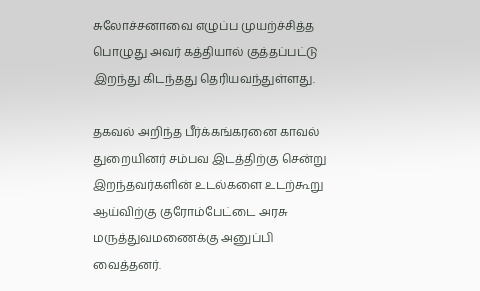சுலோச்சனாவை எழுப்ப முயற்ச்சித்த பொழுது அவர் கத்தியால் குத்தப்பட்டு இறந்து கிடந்தது தெரியவந்துள்ளது.

தகவல் அறிந்த பீர்க்கங்கரனை காவல் துறையினர் சம்பவ இடத்திற்கு சென்று இறந்தவர்களின் உடல்களை உடற்கூறு ஆய்விற்கு குரோம்பேட்டை அரசு மருத்துவமணைக்கு அனுப்பி வைத்தனர்.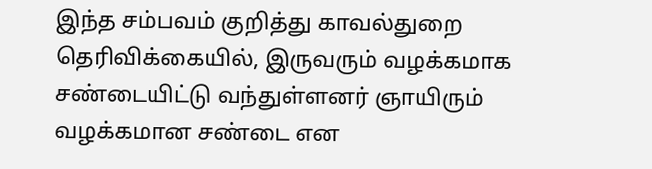இந்த சம்பவம் குறித்து காவல்துறை தெரிவிக்கையில், இருவரும் வழக்கமாக  சண்டையிட்டு வந்துள்ளனர் ஞாயிரும் வழக்கமான சண்டை என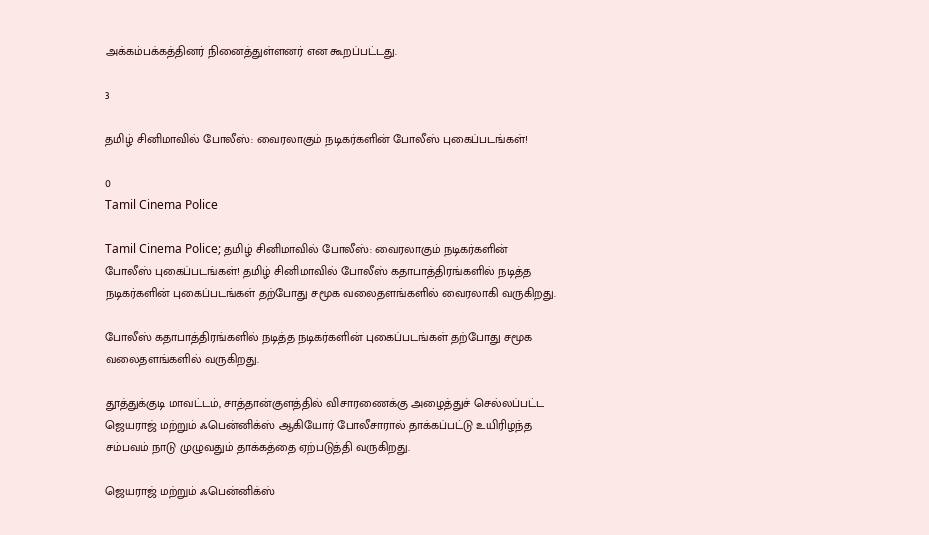அக்கம்பக்கத்தினர் நினைத்துள்ளனர் என கூறப்பட்டது.

3

தமிழ் சினிமாவில் போலீஸ்: வைரலாகும் நடிகர்களின் போலீஸ் புகைப்படங்கள்!

0
Tamil Cinema Police

Tamil Cinema Police; தமிழ் சினிமாவில் போலீஸ்: வைரலாகும் நடிகர்களின் போலீஸ் புகைப்படங்கள்! தமிழ் சினிமாவில் போலீஸ் கதாபாத்திரங்களில் நடித்த நடிகர்களின் புகைப்படங்கள் தற்போது சமூக வலைதளங்களில் வைரலாகி வருகிறது.

போலீஸ் கதாபாத்திரங்களில் நடித்த நடிகர்களின் புகைப்படங்கள் தற்போது சமூக வலைதளங்களில் வருகிறது.

தூத்துக்குடி மாவட்டம், சாத்தான்குளத்தில் விசாரணைக்கு அழைத்துச் செல்லப்பட்ட ஜெயராஜ் மற்றும் ஃபென்னிக்ஸ் ஆகியோர் போலீசாரால் தாக்கப்பட்டு உயிரிழந்த சம்பவம் நாடு முழுவதும் தாக்கத்தை ஏற்படுத்தி வருகிறது.

ஜெயராஜ் மற்றும் ஃபென்னிக்ஸ்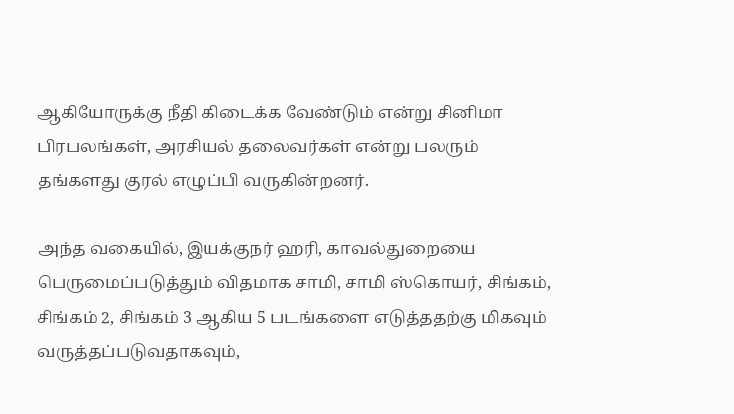ஆகியோருக்கு நீதி கிடைக்க வேண்டும் என்று சினிமா பிரபலங்கள், அரசியல் தலைவர்கள் என்று பலரும் தங்களது குரல் எழுப்பி வருகின்றனர்.

அந்த வகையில், இயக்குநர் ஹரி, காவல்துறையை பெருமைப்படுத்தும் விதமாக சாமி, சாமி ஸ்கொயர், சிங்கம், சிங்கம் 2, சிங்கம் 3 ஆகிய 5 படங்களை எடுத்ததற்கு மிகவும் வருத்தப்படுவதாகவும்,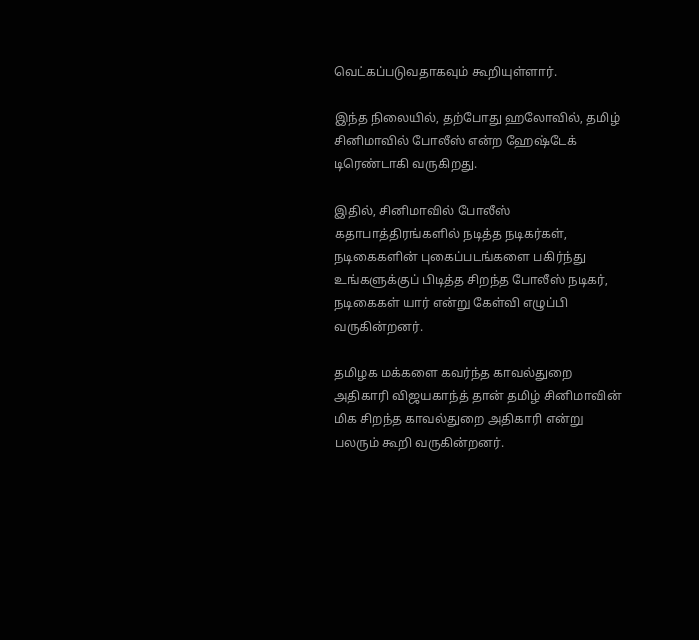வெட்கப்படுவதாகவும் கூறியுள்ளார்.

இந்த நிலையில், தற்போது ஹலோவில், தமிழ் சினிமாவில் போலீஸ் என்ற ஹேஷ்டேக் டிரெண்டாகி வருகிறது.

இதில், சினிமாவில் போலீஸ் கதாபாத்திரங்களில் நடித்த நடிகர்கள், நடிகைகளின் புகைப்படங்களை பகிர்ந்து உங்களுக்குப் பிடித்த சிறந்த போலீஸ் நடிகர், நடிகைகள் யார் என்று கேள்வி எழுப்பி வருகின்றனர்.

தமிழக மக்களை கவர்ந்த காவல்துறை அதிகாரி விஜயகாந்த் தான் தமிழ் சினிமாவின் மிக சிறந்த காவல்துறை அதிகாரி என்று பலரும் கூறி வருகின்றனர்.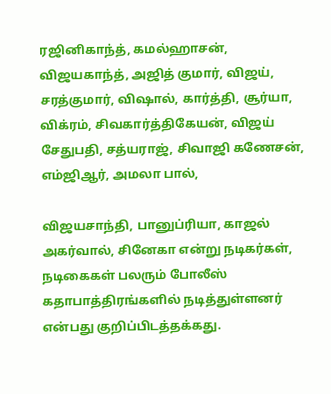ரஜினிகாந்த், கமல்ஹாசன், விஜயகாந்த், அஜித் குமார், விஜய், சரத்குமார், விஷால், கார்த்தி, சூர்யா, விக்ரம், சிவகார்த்திகேயன், விஜய் சேதுபதி, சத்யராஜ், சிவாஜி கணேசன், எம்ஜிஆர், அமலா பால்,

விஜயசாந்தி, பானுப்ரியா, காஜல் அகர்வால், சினேகா என்று நடிகர்கள், நடிகைகள் பலரும் போலீஸ் கதாபாத்திரங்களில் நடித்துள்ளனர் என்பது குறிப்பிடத்தக்கது.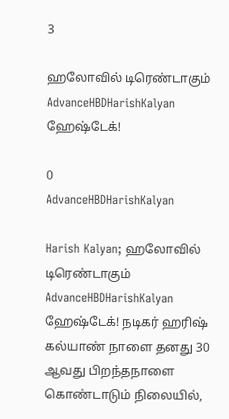3

ஹலோவில் டிரெண்டாகும் AdvanceHBDHarishKalyan ஹேஷ்டேக்!

0
AdvanceHBDHarishKalyan

Harish Kalyan; ஹலோவில் டிரெண்டாகும் AdvanceHBDHarishKalyan ஹேஷ்டேக்! நடிகர் ஹரிஷ் கல்யாண் நாளை தனது 30 ஆவது பிறந்தநாளை கொண்டாடும் நிலையில்,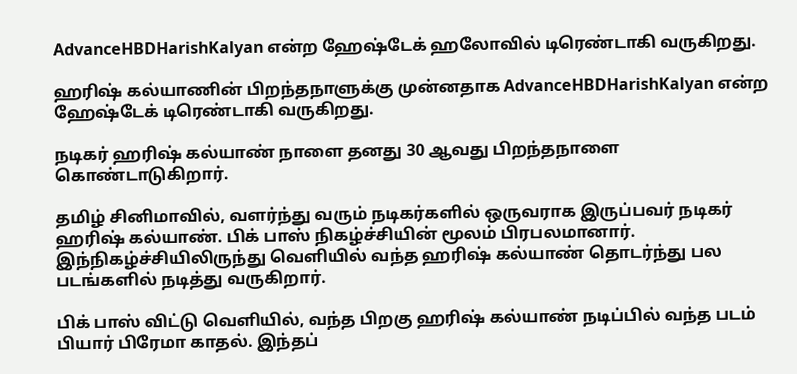AdvanceHBDHarishKalyan என்ற ஹேஷ்டேக் ஹலோவில் டிரெண்டாகி வருகிறது.

ஹரிஷ் கல்யாணின் பிறந்தநாளுக்கு முன்னதாக AdvanceHBDHarishKalyan என்ற ஹேஷ்டேக் டிரெண்டாகி வருகிறது.

நடிகர் ஹரிஷ் கல்யாண் நாளை தனது 30 ஆவது பிறந்தநாளை கொண்டாடுகிறார்.

தமிழ் சினிமாவில், வளர்ந்து வரும் நடிகர்களில் ஒருவராக இருப்பவர் நடிகர் ஹரிஷ் கல்யாண். பிக் பாஸ் நிகழ்ச்சியின் மூலம் பிரபலமானார். இந்நிகழ்ச்சியிலிருந்து வெளியில் வந்த ஹரிஷ் கல்யாண் தொடர்ந்து பல படங்களில் நடித்து வருகிறார்.

பிக் பாஸ் விட்டு வெளியில், வந்த பிறகு ஹரிஷ் கல்யாண் நடிப்பில் வந்த படம் பியார் பிரேமா காதல். இந்தப்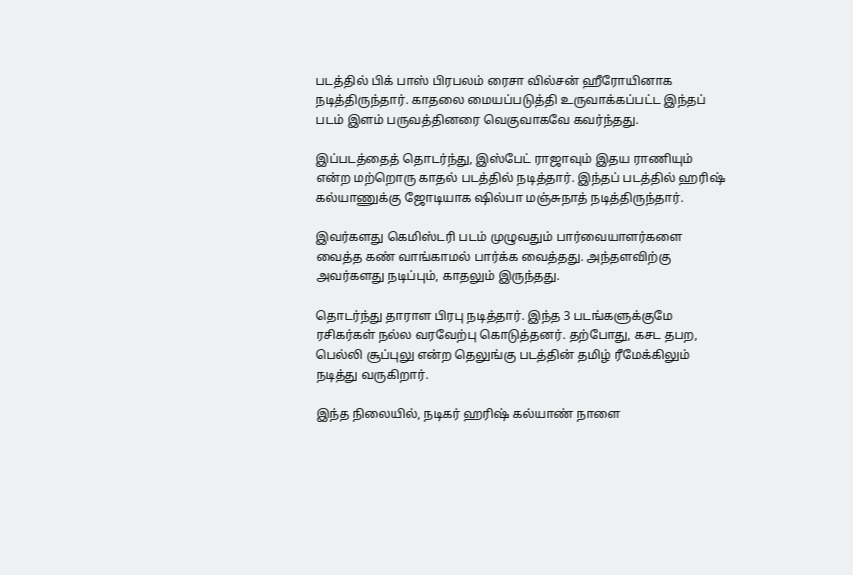படத்தில் பிக் பாஸ் பிரபலம் ரைசா வில்சன் ஹீரோயினாக நடித்திருந்தார். காதலை மையப்படுத்தி உருவாக்கப்பட்ட இந்தப் படம் இளம் பருவத்தினரை வெகுவாகவே கவர்ந்தது.

இப்படத்தைத் தொடர்ந்து, இஸ்பேட் ராஜாவும் இதய ராணியும் என்ற மற்றொரு காதல் படத்தில் நடித்தார். இந்தப் படத்தில் ஹரிஷ் கல்யாணுக்கு ஜோடியாக ஷில்பா மஞ்சுநாத் நடித்திருந்தார்.

இவர்களது கெமிஸ்டரி படம் முழுவதும் பார்வையாளர்களை வைத்த கண் வாங்காமல் பார்க்க வைத்தது. அந்தளவிற்கு அவர்களது நடிப்பும், காதலும் இருந்தது.

தொடர்ந்து தாராள பிரபு நடித்தார். இந்த 3 படங்களுக்குமே ரசிகர்கள் நல்ல வரவேற்பு கொடுத்தனர். தற்போது, கசட தபற, பெல்லி சூப்புலு என்ற தெலுங்கு படத்தின் தமிழ் ரீமேக்கிலும் நடித்து வருகிறார்.

இந்த நிலையில், நடிகர் ஹரிஷ் கல்யாண் நாளை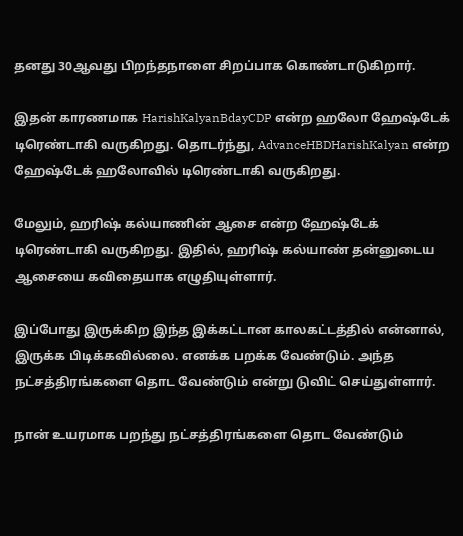தனது 30ஆவது பிறந்தநாளை சிறப்பாக கொண்டாடுகிறார்.

இதன் காரணமாக HarishKalyanBdayCDP என்ற ஹலோ ஹேஷ்டேக் டிரெண்டாகி வருகிறது. தொடர்ந்து, AdvanceHBDHarishKalyan என்ற ஹேஷ்டேக் ஹலோவில் டிரெண்டாகி வருகிறது.

மேலும், ஹரிஷ் கல்யாணின் ஆசை என்ற ஹேஷ்டேக் டிரெண்டாகி வருகிறது. இதில், ஹரிஷ் கல்யாண் தன்னுடைய ஆசையை கவிதையாக எழுதியுள்ளார்.

இப்போது இருக்கிற இந்த இக்கட்டான காலகட்டத்தில் என்னால், இருக்க பிடிக்கவில்லை. எனக்க பறக்க வேண்டும். அந்த நட்சத்திரங்களை தொட வேண்டும் என்று டுவிட் செய்துள்ளார்.

நான் உயரமாக பறந்து நட்சத்திரங்களை தொட வேண்டும்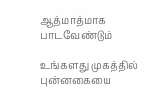ஆத்மாத்மாக பாடவேண்டும்

உங்களது முகத்தில் புன்னகையை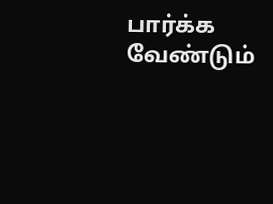பார்க்க வேண்டும்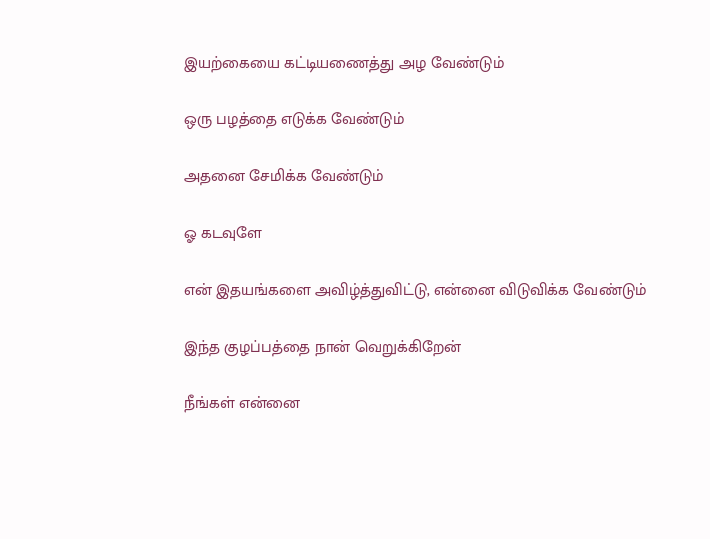இயற்கையை கட்டியணைத்து அழ வேண்டும்

ஒரு பழத்தை எடுக்க வேண்டும்

அதனை சேமிக்க வேண்டும்

ஓ கடவுளே

என் இதயங்களை அவிழ்த்துவிட்டு, என்னை விடுவிக்க வேண்டும்

இந்த குழப்பத்தை நான் வெறுக்கிறேன்

நீங்கள் என்னை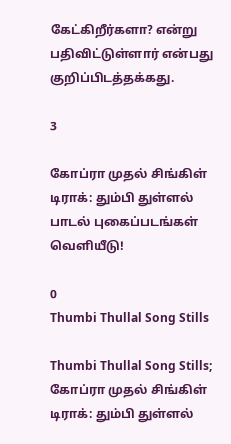கேட்கிறீர்களா? என்று பதிவிட்டுள்ளார் என்பது குறிப்பிடத்தக்கது.

3

கோப்ரா முதல் சிங்கிள் டிராக்: தும்பி துள்ளல் பாடல் புகைப்படங்கள் வெளியீடு!

0
Thumbi Thullal Song Stills

Thumbi Thullal Song Stills; கோப்ரா முதல் சிங்கிள் டிராக்: தும்பி துள்ளல்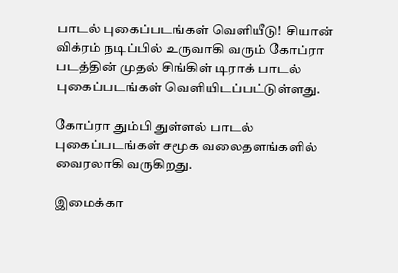பாடல் புகைப்படங்கள் வெளியீடு!  சியான் விக்ரம் நடிப்பில் உருவாகி வரும் கோப்ரா படத்தின் முதல் சிங்கிள் டிராக் பாடல் புகைப்படங்கள் வெளியிடப்பட்டுள்ளது.

கோப்ரா தும்பி துள்ளல் பாடல் புகைப்படங்கள் சமூக வலைதளங்களில் வைரலாகி வருகிறது.

இமைக்கா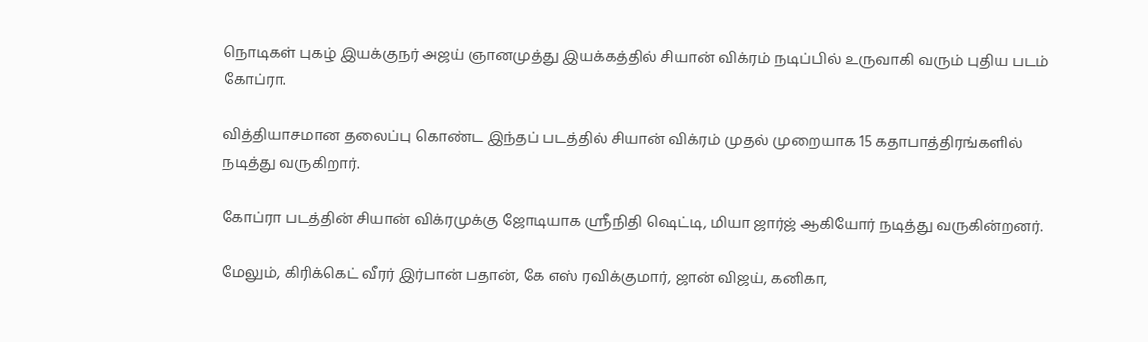நொடிகள் புகழ் இயக்குநர் அஜய் ஞானமுத்து இயக்கத்தில் சியான் விக்ரம் நடிப்பில் உருவாகி வரும் புதிய படம் கோப்ரா.

வித்தியாசமான தலைப்பு கொண்ட இந்தப் படத்தில் சியான் விக்ரம் முதல் முறையாக 15 கதாபாத்திரங்களில் நடித்து வருகிறார்.

கோப்ரா படத்தின் சியான் விக்ரமுக்கு ஜோடியாக ஸ்ரீநிதி ஷெட்டி, மியா ஜார்ஜ் ஆகியோர் நடித்து வருகின்றனர்.

மேலும், கிரிக்கெட் வீரர் இர்பான் பதான், கே எஸ் ரவிக்குமார், ஜான் விஜய், கனிகா,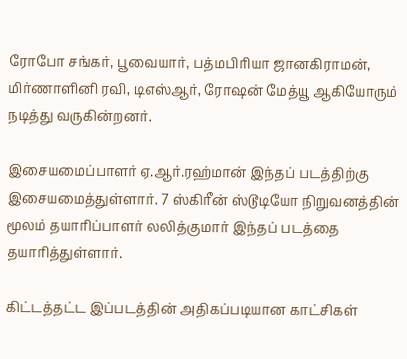ரோபோ சங்கர், பூவையார், பத்மபிரியா ஜானகிராமன், மிர்ணாளினி ரவி, டிஎஸ்ஆர், ரோஷன் மேத்யூ ஆகியோரும் நடித்து வருகின்றனர்.

இசையமைப்பாளர் ஏ.ஆர்.ரஹ்மான் இந்தப் படத்திற்கு இசையமைத்துள்ளார். 7 ஸ்கிரீன் ஸ்டூடியோ நிறுவனத்தின் மூலம் தயாரிப்பாளர் லலித்குமார் இந்தப் படத்தை தயாரித்துள்ளார்.

கிட்டத்தட்ட இப்படத்தின் அதிகப்படியான காட்சிகள்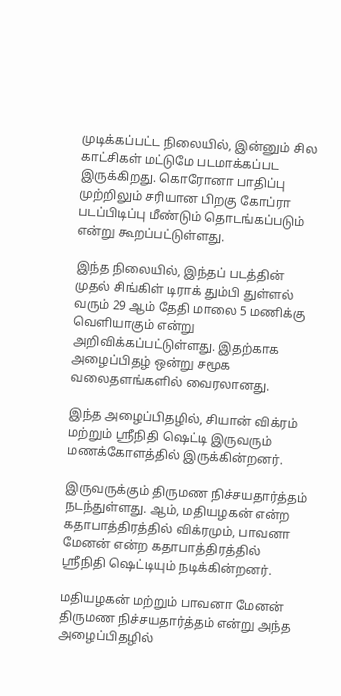முடிக்கப்பட்ட நிலையில், இன்னும் சில காட்சிகள் மட்டுமே படமாக்கப்பட இருக்கிறது. கொரோனா பாதிப்பு முற்றிலும் சரியான பிறகு கோப்ரா படப்பிடிப்பு மீண்டும் தொடங்கப்படும் என்று கூறப்பட்டுள்ளது.

இந்த நிலையில், இந்தப் படத்தின் முதல் சிங்கிள் டிராக் தும்பி துள்ளல் வரும் 29 ஆம் தேதி மாலை 5 மணிக்கு வெளியாகும் என்று அறிவிக்கப்பட்டுள்ளது. இதற்காக அழைப்பிதழ் ஒன்று சமூக வலைதளங்களில் வைரலானது.

இந்த அழைப்பிதழில், சியான் விக்ரம் மற்றும் ஸ்ரீநிதி ஷெட்டி இருவரும் மணக்கோளத்தில் இருக்கின்றனர்.

இருவருக்கும் திருமண நிச்சயதார்த்தம் நடந்துள்ளது. ஆம், மதியழகன் என்ற கதாபாத்திரத்தில் விக்ரமும், பாவனா மேனன் என்ற கதாபாத்திரத்தில் ஸ்ரீநிதி ஷெட்டியும் நடிக்கின்றனர்.

மதியழகன் மற்றும் பாவனா மேனன் திருமண நிச்சயதார்த்தம் என்று அந்த அழைப்பிதழில்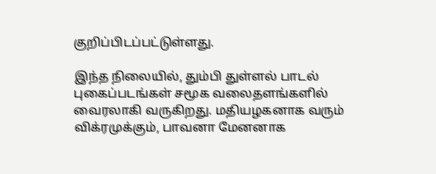குறிப்பிடப்பட்டுள்ளது.

இந்த நிலையில், தும்பி துள்ளல் பாடல் புகைப்படங்கள் சமூக வலைதளங்களில் வைரலாகி வருகிறது. மதியழகனாக வரும் விக்ரமுக்கும், பாவனா மேனனாக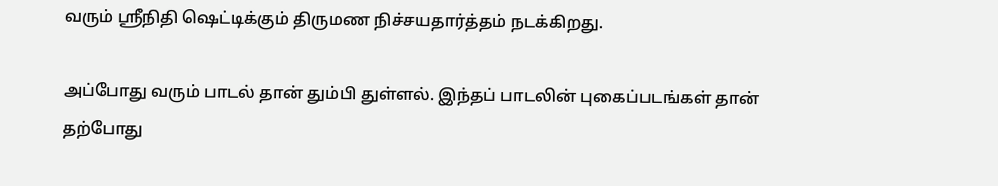வரும் ஸ்ரீநிதி ஷெட்டிக்கும் திருமண நிச்சயதார்த்தம் நடக்கிறது.

அப்போது வரும் பாடல் தான் தும்பி துள்ளல். இந்தப் பாடலின் புகைப்படங்கள் தான் தற்போது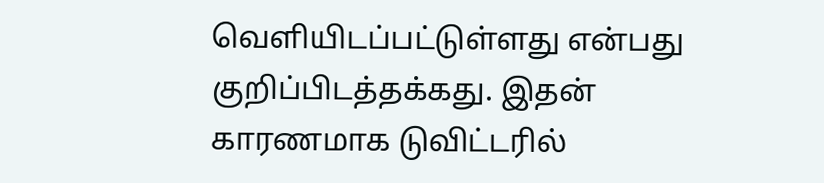வெளியிடப்பட்டுள்ளது என்பது குறிப்பிடத்தக்கது. இதன் காரணமாக டுவிட்டரில்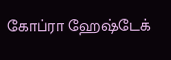கோப்ரா ஹேஷ்டேக்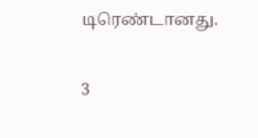டிரெண்டானது.

3